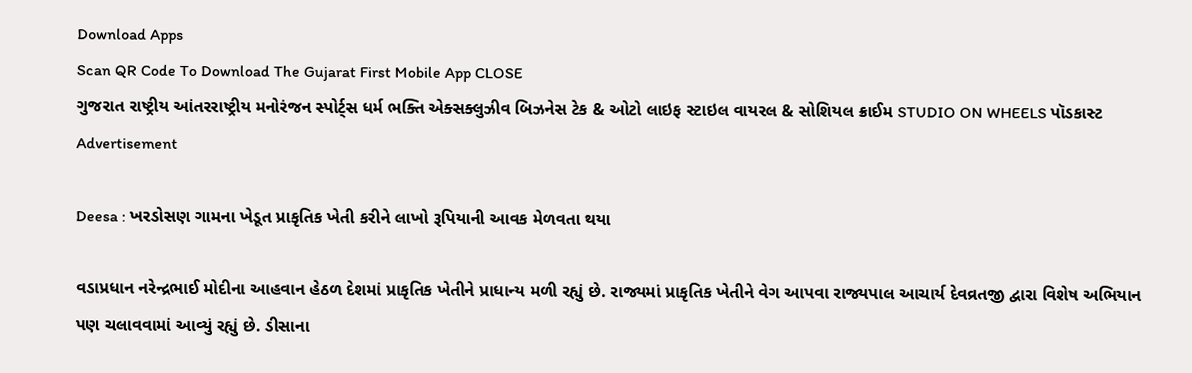Download Apps
Scan QR Code To Download The Gujarat First Mobile App CLOSE
ગુજરાત રાષ્ટ્રીય આંતરરાષ્ટ્રીય મનોરંજન સ્પોર્ટ્સ ધર્મ ભક્તિ એક્સક્લુઝીવ બિઝનેસ ટેક & ઓટો લાઇફ સ્ટાઇલ વાયરલ & સોશિયલ ક્રાઈમ STUDIO ON WHEELS પૉડકાસ્ટ
Advertisement

Deesa : ખરડોસણ ગામના ખેડૂત પ્રાકૃતિક ખેતી કરીને લાખો રૂપિયાની આવક મેળવતા થયા

વડાપ્રધાન નરેન્દ્રભાઈ મોદીના આહવાન હેઠળ દેશમાં પ્રાકૃતિક ખેતીને પ્રાધાન્ય મળી રહ્યું છે. રાજ્યમાં પ્રાકૃતિક ખેતીને વેગ આપવા રાજ્યપાલ આચાર્ય દેવવ્રતજી દ્વારા વિશેષ અભિયાન પણ ચલાવવામાં આવ્યું રહ્યું છે. ડીસાના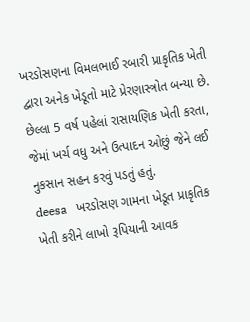ખરડોસણના વિમલભાઈ રબારી પ્રાકૃતિક ખેતી દ્વારા અનેક ખેડૂતો માટે પ્રેરણાસ્ત્રોત બન્યા છે. છેલ્લા 5 વર્ષ પહેલાં રાસાયણિક ખેતી કરતા, જેમાં ખર્ચ વધુ અને ઉત્પાદન ઓછું જેને લઈ નુકસાન સહન કરવું પડતું હતું.
deesa   ખરડોસણ ગામના ખેડૂત પ્રાકૃતિક ખેતી કરીને લાખો રૂપિયાની આવક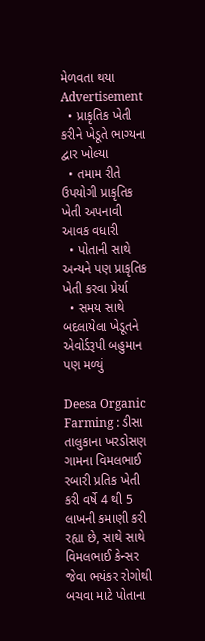મેળવતા થયા
Advertisement
  • પ્રાકૃતિક ખેતી કરીને ખેડૂતે ભાગ્યના દ્વાર ખોલ્યા
  • તમામ રીતે ઉપયોગી પ્રાકૃતિક ખેતી અપનાવી આવક વધારી
  • પોતાની સાથે અન્યને પણ પ્રાકૃતિક ખેતી કરવા પ્રેર્યા
  • સમય સાથે બદલાયેલા ખેડૂતને એવોર્ડરૂપી બહુમાન પણ મળ્યું

Deesa Organic Farming : ડીસા તાલુકાના ખરડોસણ ગામના વિમલભાઈ રબારી પ્રતિક ખેતી કરી વર્ષે 4 થી 5 લાખની કમાણી કરી રહ્યા છે, સાથે સાથે વિમલભાઈ કેન્સર જેવા ભયંકર રોગોથી બચવા માટે પોતાના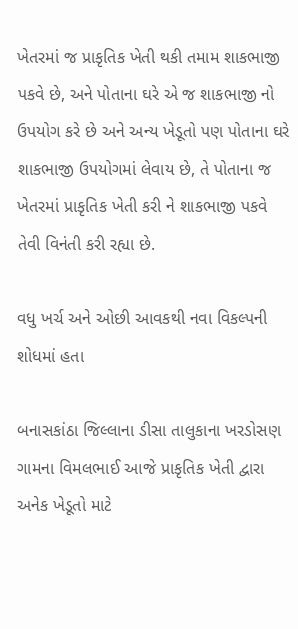ખેતરમાં જ પ્રાકૃતિક ખેતી થકી તમામ શાકભાજી પકવે છે, અને પોતાના ઘરે એ જ શાકભાજી નો ઉપયોગ કરે છે અને અન્ય ખેડૂતો પણ પોતાના ઘરે શાકભાજી ઉપયોગમાં લેવાય છે, તે પોતાના જ ખેતરમાં પ્રાકૃતિક ખેતી કરી ને શાકભાજી પકવે તેવી વિનંતી કરી રહ્યા છે.

વધુ ખર્ચ અને ઓછી આવકથી નવા વિકલ્પની શોધમાં હતા

બનાસકાંઠા જિલ્લાના ડીસા તાલુકાના ખરડોસણ ગામના વિમલભાઈ આજે પ્રાકૃતિક ખેતી દ્વારા અનેક ખેડૂતો માટે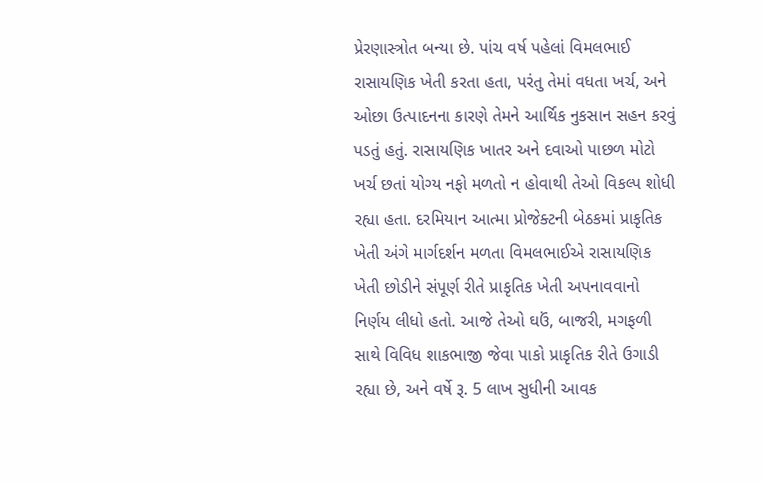પ્રેરણાસ્ત્રોત બન્યા છે. પાંચ વર્ષ પહેલાં વિમલભાઈ રાસાયણિક ખેતી કરતા હતા, પરંતુ તેમાં વધતા ખર્ચ, અને ઓછા ઉત્પાદનના કારણે તેમને આર્થિક નુકસાન સહન કરવું પડતું હતું. રાસાયણિક ખાતર અને દવાઓ પાછળ મોટો ખર્ચ છતાં યોગ્ય નફો મળતો ન હોવાથી તેઓ વિકલ્પ શોધી રહ્યા હતા. દરમિયાન આત્મા પ્રોજેક્ટની બેઠકમાં પ્રાકૃતિક ખેતી અંગે માર્ગદર્શન મળતા વિમલભાઈએ રાસાયણિક ખેતી છોડીને સંપૂર્ણ રીતે પ્રાકૃતિક ખેતી અપનાવવાનો નિર્ણય લીધો હતો. આજે તેઓ ઘઉં, બાજરી, મગફળી સાથે વિવિધ શાકભાજી જેવા પાકો પ્રાકૃતિક રીતે ઉગાડી રહ્યા છે, અને વર્ષે રૂ. 5 લાખ સુધીની આવક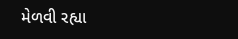મેળવી રહ્યા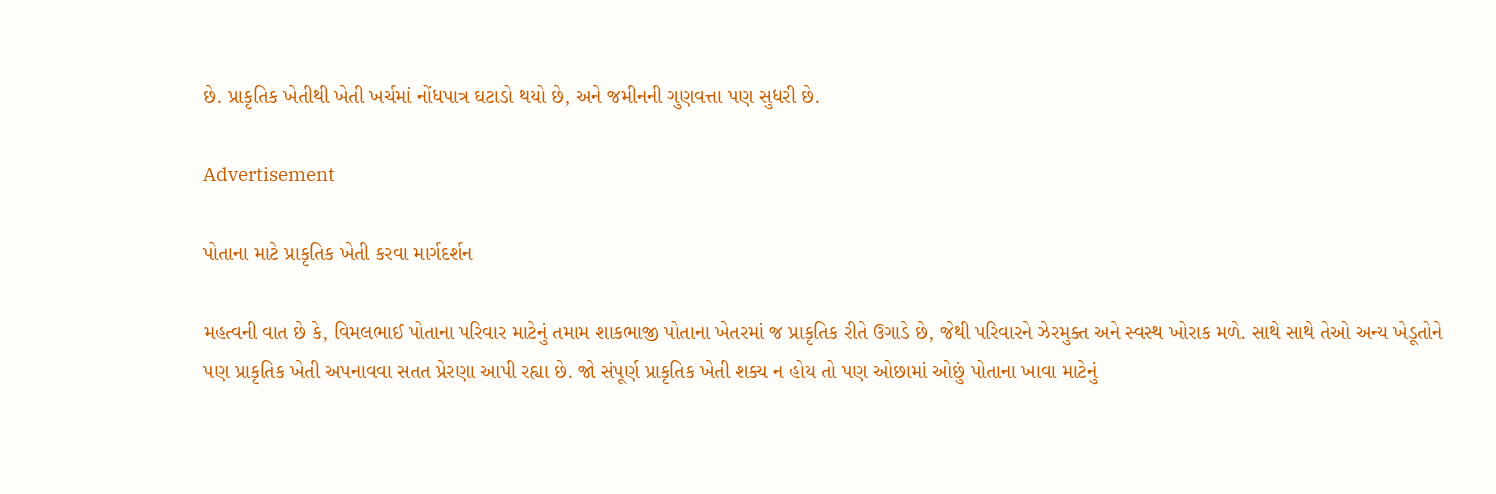છે. પ્રાકૃતિક ખેતીથી ખેતી ખર્ચમાં નોંધપાત્ર ઘટાડો થયો છે, અને જમીનની ગુણવત્તા પણ સુધરી છે.

Advertisement

પોતાના માટે પ્રાકૃતિક ખેતી કરવા માર્ગદર્શન

મહત્વની વાત છે કે, વિમલભાઈ પોતાના પરિવાર માટેનું તમામ શાકભાજી પોતાના ખેતરમાં જ પ્રાકૃતિક રીતે ઉગાડે છે, જેથી પરિવારને ઝેરમુક્ત અને સ્વસ્થ ખોરાક મળે. સાથે સાથે તેઓ અન્ય ખેડૂતોને પણ પ્રાકૃતિક ખેતી અપનાવવા સતત પ્રેરણા આપી રહ્યા છે. જો સંપૂર્ણ પ્રાકૃતિક ખેતી શક્ય ન હોય તો પણ ઓછામાં ઓછું પોતાના ખાવા માટેનું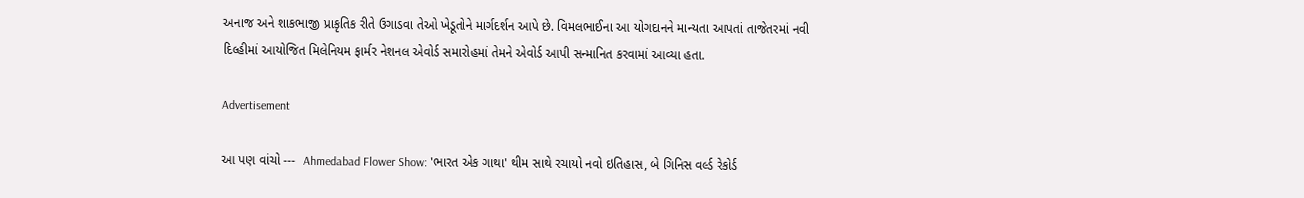અનાજ અને શાકભાજી પ્રાકૃતિક રીતે ઉગાડવા તેઓ ખેડૂતોને માર્ગદર્શન આપે છે. વિમલભાઈના આ યોગદાનને માન્યતા આપતાં તાજેતરમાં નવી દિલ્હીમાં આયોજિત મિલેનિયમ ફાર્મર નેશનલ એવોર્ડ સમારોહમાં તેમને એવોર્ડ આપી સન્માનિત કરવામાં આવ્યા હતા.

Advertisement

આ પણ વાંચો ---  Ahmedabad Flower Show: 'ભારત એક ગાથા' થીમ સાથે રચાયો નવો ઇતિહાસ, બે ગિનિસ વર્લ્ડ રેકોર્ડ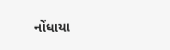નોંધાયા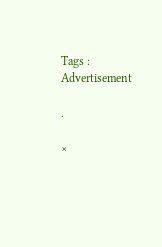Tags :
Advertisement

.

×